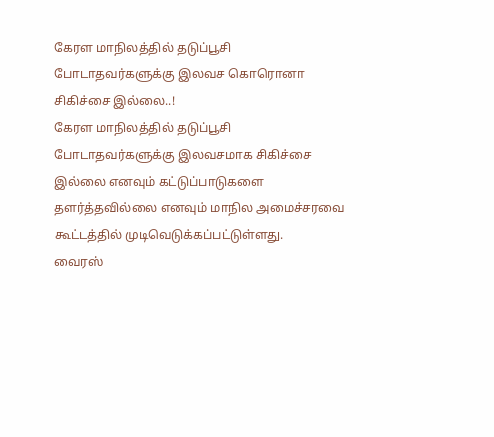கேரள மாநிலத்தில் தடுப்பூசி போடாதவர்களுக்கு இலவச கொரொனா சிகிச்சை இல்லை..!
கேரள மாநிலத்தில் தடுப்பூசி போடாதவர்களுக்கு இலவசமாக சிகிச்சை இல்லை எனவும் கட்டுப்பாடுகளை தளர்த்தவில்லை எனவும் மாநில அமைச்சரவை கூட்டத்தில் முடிவெடுக்கப்பட்டுள்ளது.
வைரஸ்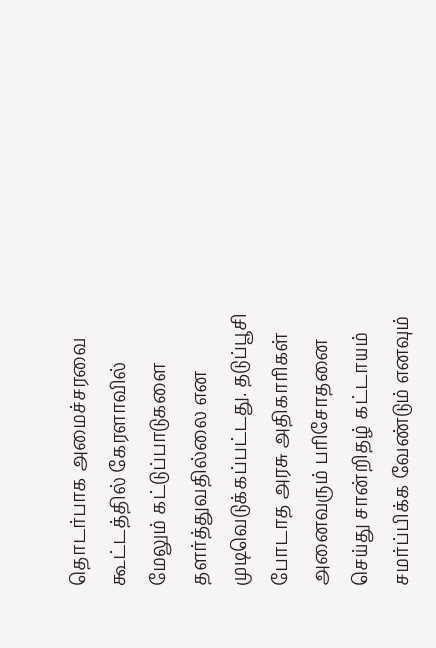தொடர்பாக அமைச்சரவை கூட்டத்தில் கேரளாவில் மேலும் கட்டுப்பாடுகளை தளர்த்துவதில்லை என முடிவெடுக்கப்பட்டது. தடுப்பூசி போடாத அரசு அதிகாரிகள் அனைவரும் பரிசோதனை செய்து சான்றிதழ் கட்டாயம் சமர்ப்பிக்க வேண்டும் எனவும்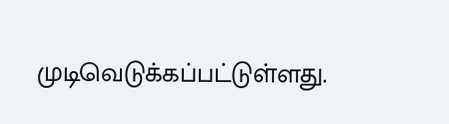முடிவெடுக்கப்பட்டுள்ளது.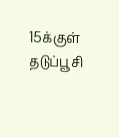15க்குள் தடுப்பூசி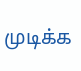முடிக்க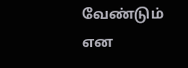வேண்டும் என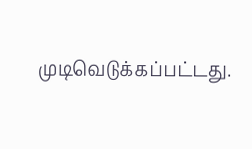முடிவெடுக்கப்பட்டது.